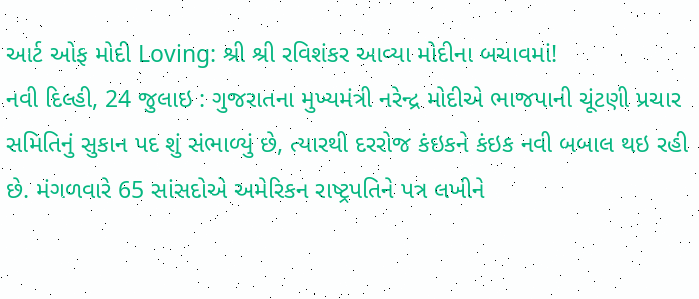આર્ટ ઓફ મોદી Loving: શ્રી શ્રી રવિશંકર આવ્યા મોદીના બચાવમાં!
નવી દિલ્હી, 24 જુલાઇ : ગુજરાતના મુખ્યમંત્રી નરેન્દ્ર મોદીએ ભાજપાની ચૂંટણી પ્રચાર સમિતિનું સુકાન પદ શું સંભાળ્યું છે, ત્યારથી દરરોજ કંઇકને કંઇક નવી બબાલ થઇ રહી છે. મંગળવારે 65 સાંસદોએ અમેરિકન રાષ્ટ્રપતિને પત્ર લખીને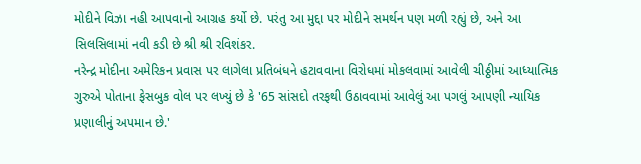મોદીને વિઝા નહી આપવાનો આગ્રહ કર્યો છે. પરંતુ આ મુદ્દા પર મોદીને સમર્થન પણ મળી રહ્યું છે, અને આ સિલસિલામાં નવી કડી છે શ્રી શ્રી રવિશંકર.
નરેન્દ્ર મોદીના અમેરિકન પ્રવાસ પર લાગેલા પ્રતિબંધને હટાવવાના વિરોધમાં મોકલવામાં આવેલી ચીઠ્ઠીમાં આધ્યાત્મિક ગુરુએ પોતાના ફેસબુક વોલ પર લખ્યું છે કે '65 સાંસદો તરફથી ઉઠાવવામાં આવેલું આ પગલું આપણી ન્યાયિક પ્રણાલીનું અપમાન છે.'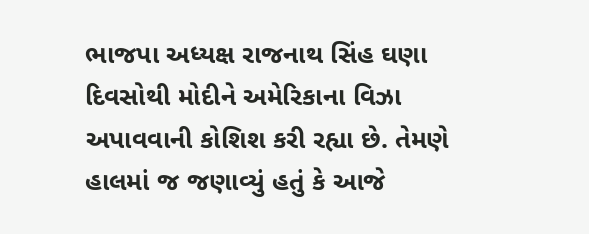ભાજપા અધ્યક્ષ રાજનાથ સિંહ ઘણા દિવસોથી મોદીને અમેરિકાના વિઝા અપાવવાની કોશિશ કરી રહ્યા છે. તેમણે હાલમાં જ જણાવ્યું હતું કે આજે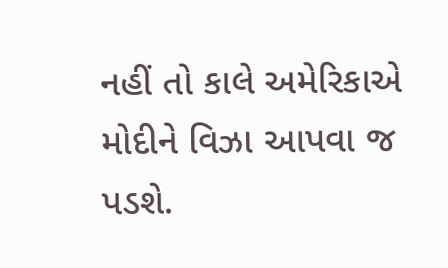નહીં તો કાલે અમેરિકાએ મોદીને વિઝા આપવા જ પડશે.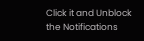Click it and Unblock the Notifications